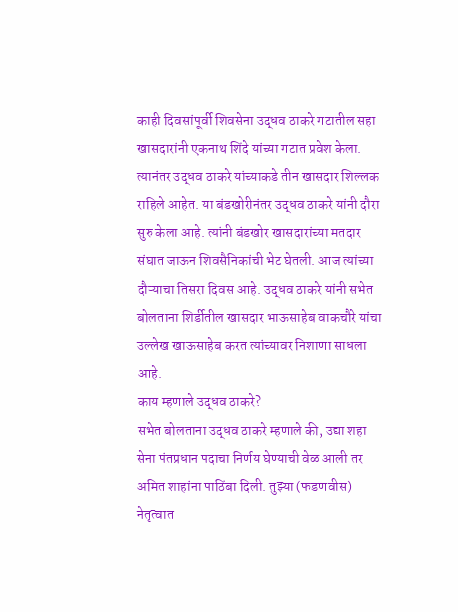काही दिवसांपूर्वी शिवसेना उद्धव ठाकरे गटातील सहा खासदारांनी एकनाथ शिंदे यांच्या गटात प्रवेश केला. त्यानंतर उद्धव ठाकरे यांच्याकडे तीन खासदार शिल्लक राहिले आहेत. या बंडखोरीनंतर उद्धव ठाकरे यांनी दौरा सुरु केला आहे. त्यांनी बंडखोर खासदारांच्या मतदार संघात जाऊन शिवसैनिकांची भेट घेतली. आज त्यांच्या दौऱ्याचा तिसरा दिवस आहे. उद्धव ठाकरे यांनी सभेत बोलताना शिर्डीतील खासदार भाऊसाहेब वाकचौरे यांचा उल्लेख खाऊसाहेब करत त्यांच्यावर निशाणा साधला आहे.
काय म्हणाले उद्धव ठाकरे?
सभेत बोलताना उद्धव ठाकरे म्हणाले की, उद्या शहा सेना पंतप्रधान पदाचा निर्णय घेण्याची वेळ आली तर अमित शाहांना पाठिंबा दिली. तुझ्या (फडणवीस) नेतृत्वात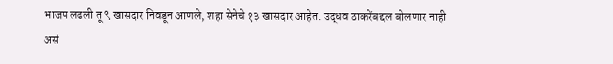भाजप लढली तू ९ खासदार निवडून आणले, शहा सेनेचे १३ खासदार आहेत. उद्धव ठाकरेंबद्दल बोलणार नाही असं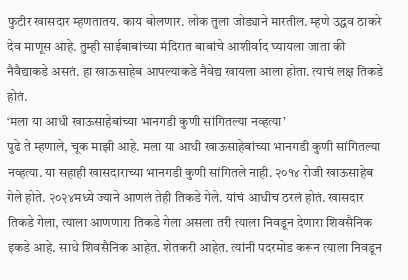फुटीर खासदार म्हणतातय. काय बोलणार. लोक तुला जोड्याने मारतील. म्हणे उद्धव ठाकरे देव माणूस आहे. तुम्ही साईबाबांच्या मंदिरात बाबांचे आशीर्वाद घ्यायला जाता की नैवैद्याकडे असतं. हा खाऊसाहेब आपल्याकडे नैवेद्य खायला आला होता. त्याचं लक्ष तिकडे होतं.
‘मला या आधी खाऊसाहेबांच्या भानगडी कुणी सांगितल्या नव्हत्या’
पुढे ते म्हणाले, चूक माझी आहे. मला या आधी खाऊसाहेबांच्या भानगडी कुणी सांगितल्या नव्हत्या. या सहाही खासदाराच्या भानगडी कुणी सांगितले नाही. २०१४ रोजी खाऊसाहेब गेले होते. २०२४मध्ये ज्याने आणलं तेही तिकडे गेले. यांचं आधीच ठरलं होतं. खासदार तिकडे गेला, त्याला आणणारा तिकडे गेला असला तरी त्याला निवडून देणारा शिवसैनिक इकडे आहे. साधे शिवसैनिक आहेत. शेतकरी आहेत. त्यांनी पदरमोड करून त्याला निवडून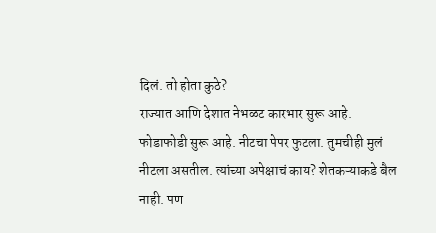दिलं. तो होता कुठे?
राज्यात आणि देशात नेभळट कारभार सुरू आहे. फोडाफोडी सुरू आहे. नीटचा पेपर फुटला. तुमचीही मुलं नीटला असतील. त्यांच्या अपेक्षाचं काय? शेतकऱ्याकडे बैल नाही. पण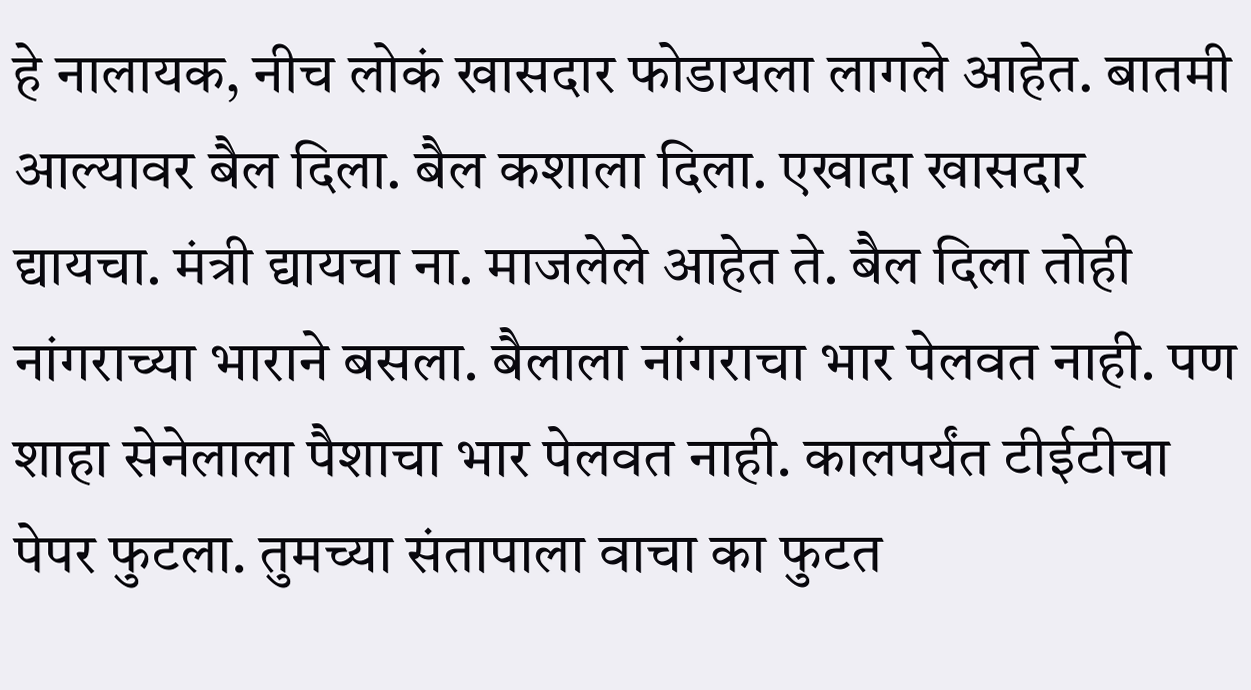हे नालायक, नीच लोकं खासदार फोडायला लागले आहेत. बातमी आल्यावर बैल दिला. बैल कशाला दिला. एखादा खासदार द्यायचा. मंत्री द्यायचा ना. माजलेले आहेत ते. बैल दिला तोही नांगराच्या भाराने बसला. बैलाला नांगराचा भार पेलवत नाही. पण शाहा सेनेलाला पैशाचा भार पेलवत नाही. कालपर्यंत टीईटीचा पेपर फुटला. तुमच्या संतापाला वाचा का फुटत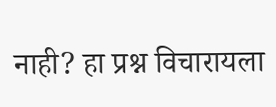नाही? हा प्रश्न विचारायला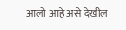आलो आहे असे देखील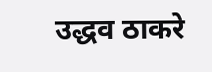उद्धव ठाकरे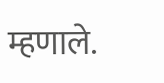म्हणाले.